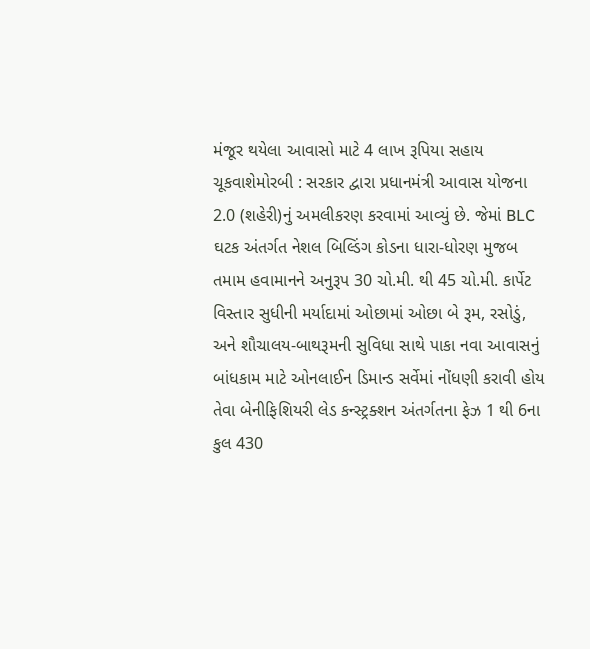મંજૂર થયેલા આવાસો માટે 4 લાખ રૂપિયા સહાય ચૂકવાશેમોરબી : સરકાર દ્વારા પ્રધાનમંત્રી આવાસ યોજના 2.0 (શહેરી)નું અમલીકરણ કરવામાં આવ્યું છે. જેમાં BLC ઘટક અંતર્ગત નેશલ બિલ્ડિંગ કોડના ધારા-ધોરણ મુજબ તમામ હવામાનને અનુરૂપ 30 ચો.મી. થી 45 ચો.મી. કાર્પેટ વિસ્તાર સુધીની મર્યાદામાં ઓછામાં ઓછા બે રૂમ, રસોડું, અને શૌચાલય-બાથરૂમની સુવિધા સાથે પાકા નવા આવાસનું બાંધકામ માટે ઓનલાઈન ડિમાન્ડ સર્વેમાં નોંધણી કરાવી હોય તેવા બેનીફિશિયરી લેડ કન્સ્ટ્રક્શન અંતર્ગતના ફેઝ 1 થી 6ના કુલ 430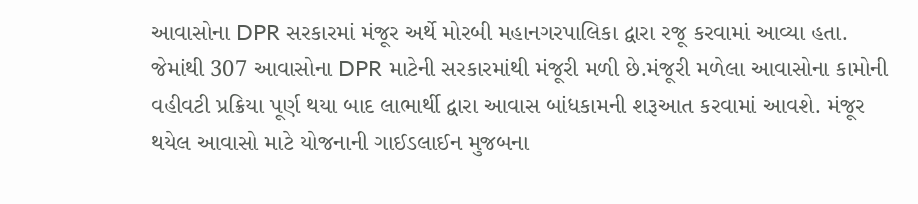આવાસોના DPR સરકારમાં મંજૂર અર્થે મોરબી મહાનગરપાલિકા દ્વારા રજૂ કરવામાં આવ્યા હતા. જેમાંથી 307 આવાસોના DPR માટેની સરકારમાંથી મંજૂરી મળી છે.મંજૂરી મળેલા આવાસોના કામોની વહીવટી પ્રક્રિયા પૂર્ણ થયા બાદ લાભાર્થી દ્વારા આવાસ બાંધકામની શરૂઆત કરવામાં આવશે. મંજૂર થયેલ આવાસો માટે યોજનાની ગાઈડલાઈન મુજબના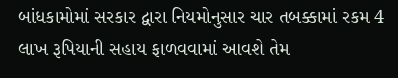બાંધકામોમાં સરકાર દ્વારા નિયમોનુસાર ચાર તબક્કામાં રકમ 4 લાખ રૂપિયાની સહાય ફાળવવામાં આવશે તેમ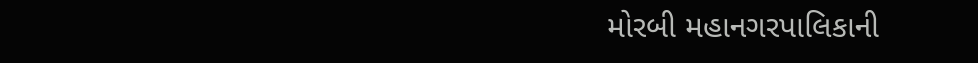મોરબી મહાનગરપાલિકાની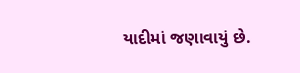યાદીમાં જણાવાયું છે.